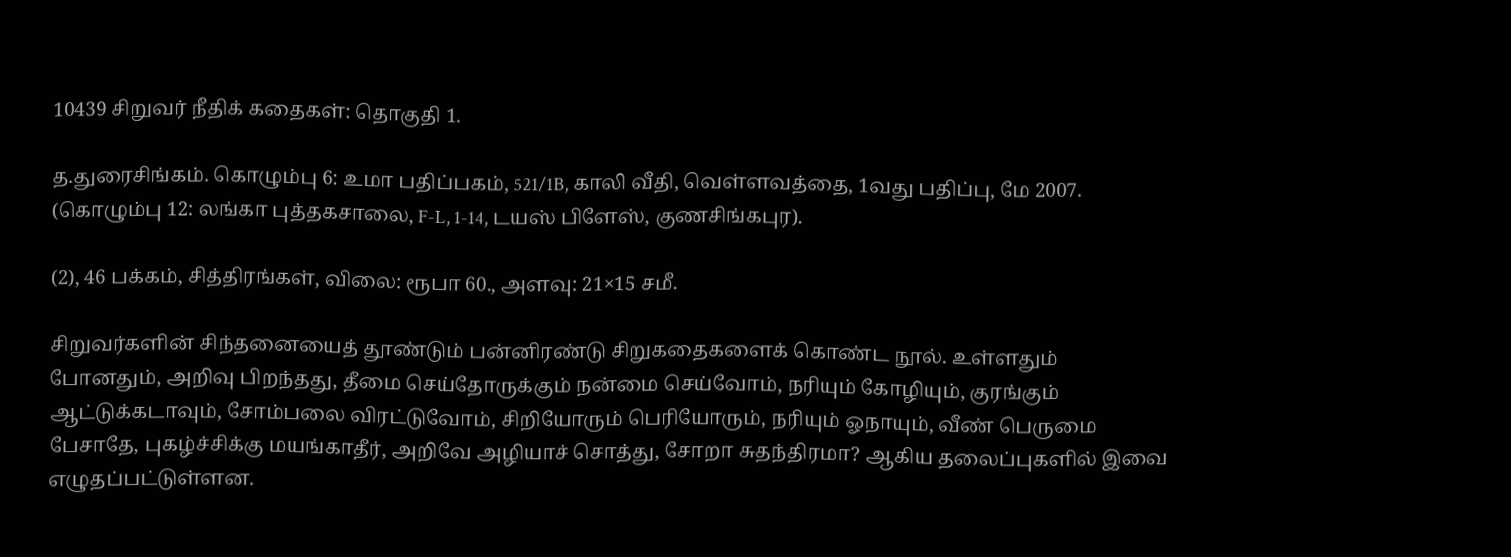10439 சிறுவர் நீதிக் கதைகள்: தொகுதி 1.

த.துரைசிங்கம். கொழும்பு 6: உமா பதிப்பகம், 521/1B, காலி வீதி, வெள்ளவத்தை, 1வது பதிப்பு, மே 2007. (கொழும்பு 12: லங்கா புத்தகசாலை, F-L, 1-14, டயஸ் பிளேஸ், குணசிங்கபுர).

(2), 46 பக்கம், சித்திரங்கள், விலை: ரூபா 60., அளவு: 21×15 சமீ.

சிறுவர்களின் சிந்தனையைத் தூண்டும் பன்னிரண்டு சிறுகதைகளைக் கொண்ட நூல். உள்ளதும் போனதும், அறிவு பிறந்தது, தீமை செய்தோருக்கும் நன்மை செய்வோம், நரியும் கோழியும், குரங்கும் ஆட்டுக்கடாவும், சோம்பலை விரட்டுவோம், சிறியோரும் பெரியோரும், நரியும் ஓநாயும், வீண் பெருமை பேசாதே, புகழ்ச்சிக்கு மயங்காதீர், அறிவே அழியாச் சொத்து, சோறா சுதந்திரமா? ஆகிய தலைப்புகளில் இவை எழுதப்பட்டுள்ளன.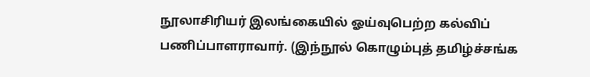நூலாசிரியர் இலங்கையில் ஓய்வுபெற்ற கல்விப் பணிப்பாளராவார். (இந்நூல் கொழும்புத் தமிழ்ச்சங்க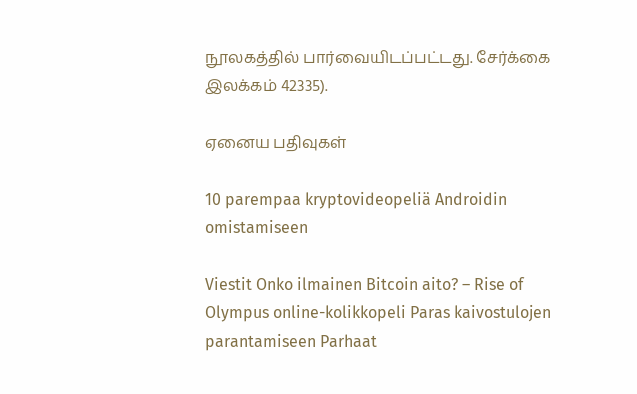நூலகத்தில் பார்வையிடப்பட்டது. சேர்க்கை இலக்கம் 42335).

ஏனைய பதிவுகள்

10 parempaa kryptovideopeliä Androidin omistamiseen

Viestit Onko ilmainen Bitcoin aito? – Rise of Olympus online-kolikkopeli Paras kaivostulojen parantamiseen Parhaat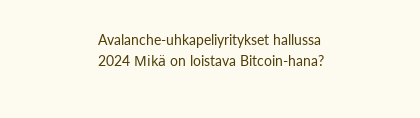Avalanche-uhkapeliyritykset hallussa 2024 Mikä on loistava Bitcoin-hana?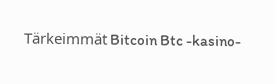Tärkeimmät Bitcoin Btc -kasino-